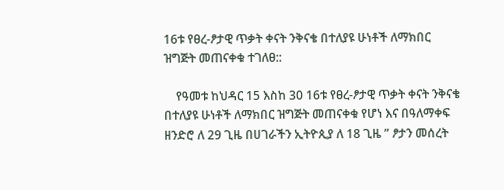16ቱ የፀረ-ፆታዊ ጥቃት ቀናት ንቅናቄ በተለያዩ ሁነቶች ለማክበር ዝግጅት መጠናቀቁ ተገለፀ::

    የዓመቱ ከህዳር 15 እስከ 30 16ቱ የፀረ-ፆታዊ ጥቃት ቀናት ንቅናቄ በተለያዩ ሁነቶች ለማክበር ዝግጅት መጠናቀቁ የሆነ እና በዓለማቀፍ ዘንድሮ ለ 29 ጊዜ በሀገራችን ኢትዮጲያ ለ 18 ጊዜ ” ፆታን መሰረት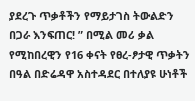ያደረጉ ጥቃቶችን የማይታገስ ትውልድን በጋራ እንፍጠር! ” በሚል መሪ ቃል የሚከበረዊን የ16 ቀናት የፀረ-ፆታዊ ጥቃትን በዓል በድሬዳዋ አስተዳደር በተለያዩ ሁነቶች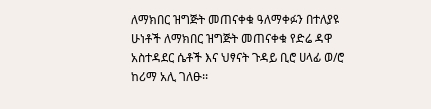ለማክበር ዝግጅት መጠናቀቁ ዓለማቀፉን በተለያዩ ሁነቶች ለማክበር ዝግጅት መጠናቀቁ የድሬ ዳዋ አስተዳደር ሴቶች እና ህፃናት ጉዳይ ቢሮ ሀላፊ ወ/ሮ ከሪማ አሊ ገለፁ፡፡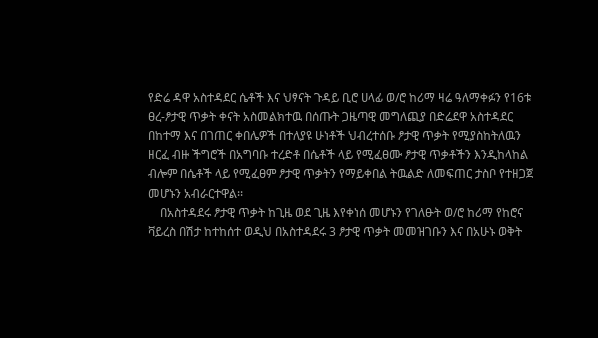የድሬ ዳዋ አስተዳደር ሴቶች እና ህፃናት ጉዳይ ቢሮ ሀላፊ ወ/ሮ ከሪማ ዛሬ ዓለማቀፉን የ16ቱ ፀረ-ፆታዊ ጥቃት ቀናት አስመልክተዉ በሰጡት ጋዜጣዊ መግለጪያ በድሬደዋ አስተዳደር በከተማ እና በገጠር ቀበሌዎች በተለያዩ ሁነቶች ህብረተሰቡ ፆታዊ ጥቃት የሚያስከትለዉን ዘርፈ ብዙ ችግሮች በአግባቡ ተረድቶ በሴቶች ላይ የሚፈፀሙ ፆታዊ ጥቃቶችን እንዲከላከል ብሎም በሴቶች ላይ የሚፈፀም ፆታዊ ጥቃትን የማይቀበል ትዉልድ ለመፍጠር ታስቦ የተዘጋጀ መሆኑን አብራርተዋል፡፡
    በአስተዳደሩ ፆታዊ ጥቃት ከጊዜ ወደ ጊዜ እየቀነሰ መሆኑን የገለፁት ወ/ሮ ከሪማ የከሮና ቫይረስ በሽታ ከተከሰተ ወዲህ በአስተዳደሩ 3 ፆታዊ ጥቃት መመዝገቡን እና በአሁኑ ወቅት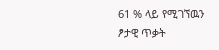61 % ላይ የሚገኘዉን ፆታዊ ጥቃት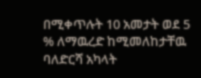በሚቀጥሉት 10 አመታት ወደ 5 % ለማዉረድ ከሚመለከታቸዉ ባለድርሻ አካላት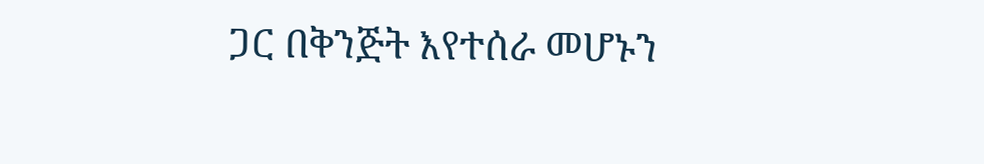ጋር በቅንጅት እየተሰራ መሆኑን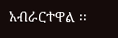አብራርተዋል ፡፡